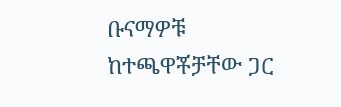ቡናማዎቹ ከተጫዋቾቻቸው ጋር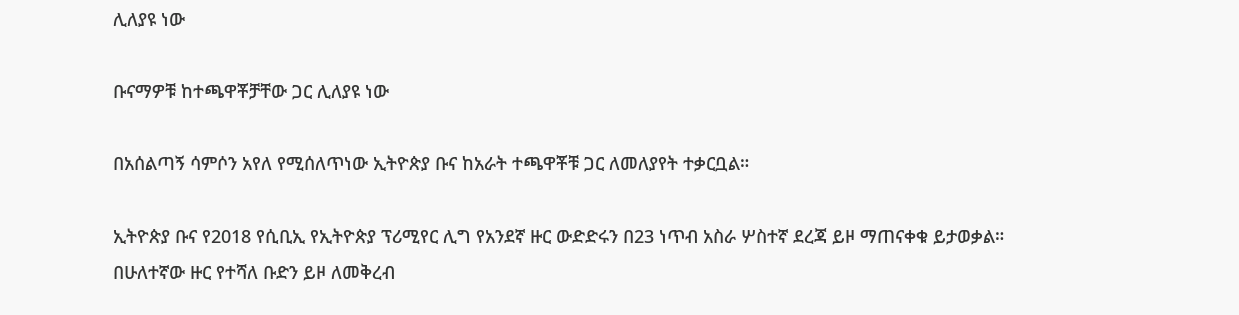ሊለያዩ ነው

ቡናማዎቹ ከተጫዋቾቻቸው ጋር ሊለያዩ ነው

በአሰልጣኝ ሳምሶን አየለ የሚሰለጥነው ኢትዮጵያ ቡና ከአራት ተጫዋቾቹ ጋር ለመለያየት ተቃርቧል።

ኢትዮጵያ ቡና የ2018 የሲቢኢ የኢትዮጵያ ፕሪሚየር ሊግ የአንደኛ ዙር ውድድሩን በ23 ነጥብ አስራ ሦስተኛ ደረጃ ይዞ ማጠናቀቁ ይታወቃል። በሁለተኛው ዙር የተሻለ ቡድን ይዞ ለመቅረብ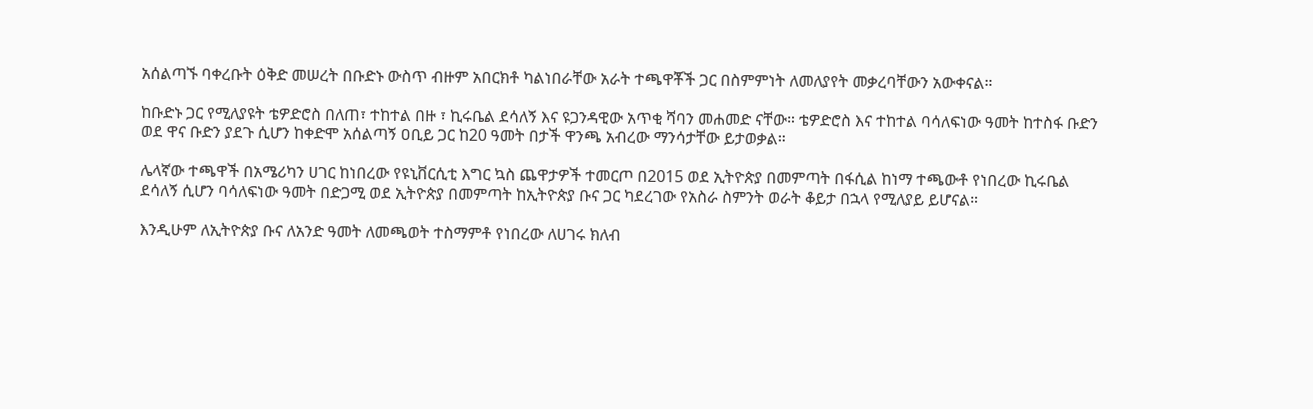አሰልጣኙ ባቀረቡት ዕቅድ መሠረት በቡድኑ ውስጥ ብዙም አበርክቶ ካልነበራቸው አራት ተጫዋቾች ጋር በስምምነት ለመለያየት መቃረባቸውን አውቀናል።

ከቡድኑ ጋር የሚለያዩት ቴዎድሮስ በለጠ፣ ተከተል በዙ ፣ ኪሩቤል ደሳለኝ እና ዩጋንዳዊው አጥቂ ሻባን መሐመድ ናቸው። ቴዎድሮስ እና ተከተል ባሳለፍነው ዓመት ከተስፋ ቡድን ወደ ዋና ቡድን ያደጉ ሲሆን ከቀድሞ አሰልጣኝ ዐቢይ ጋር ከ20 ዓመት በታች ዋንጫ አብረው ማንሳታቸው ይታወቃል።

ሌላኛው ተጫዋች በአሜሪካን ሀገር ከነበረው የዩኒቨርሲቲ እግር ኳስ ጨዋታዎች ተመርጦ በ2015 ወደ ኢትዮጵያ በመምጣት በፋሲል ከነማ ተጫውቶ የነበረው ኪሩቤል ደሳለኝ ሲሆን ባሳለፍነው ዓመት በድጋሚ ወደ ኢትዮጵያ በመምጣት ከኢትዮጵያ ቡና ጋር ካደረገው የአስራ ስምንት ወራት ቆይታ በኋላ የሚለያይ ይሆናል።

እንዲሁም ለኢትዮጵያ ቡና ለአንድ ዓመት ለመጫወት ተስማምቶ የነበረው ለሀገሩ ክለብ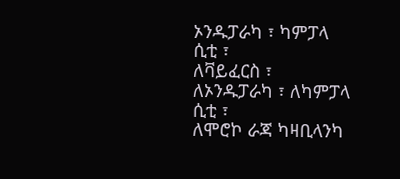ኦንዱፓራካ ፣ ካምፓላ ሲቲ ፣
ለቫይፈርስ ፣ ለኦንዱፓራካ ፣ ለካምፓላ ሲቲ ፣
ለሞሮኮ ራጃ ካዛቢላንካ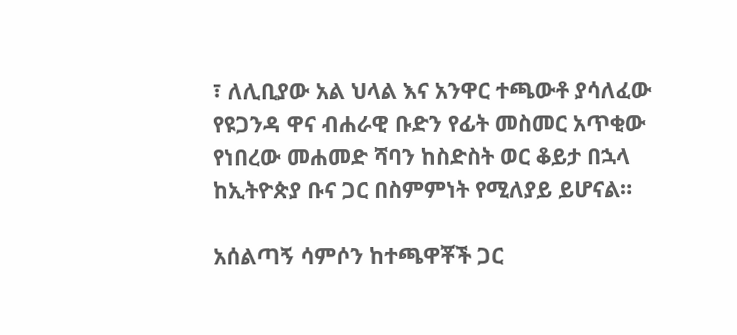፣ ለሊቢያው አል ህላል እና አንዋር ተጫውቶ ያሳለፈው የዩጋንዳ ዋና ብሐራዊ ቡድን የፊት መስመር አጥቂው የነበረው መሐመድ ሻባን ከስድስት ወር ቆይታ በኋላ ከኢትዮጵያ ቡና ጋር በስምምነት የሚለያይ ይሆናል።

አሰልጣኝ ሳምሶን ከተጫዋቾች ጋር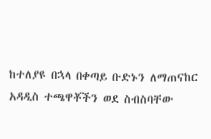ከተለያዩ በኋላ በቀጣይ ቡድኑን ለማጠናከር አዳዲስ ተጫዋቾችን ወደ ስብስባቸው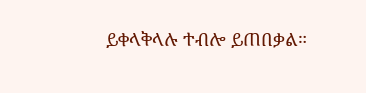ይቀላቅላሉ ተብሎ ይጠበቃል።